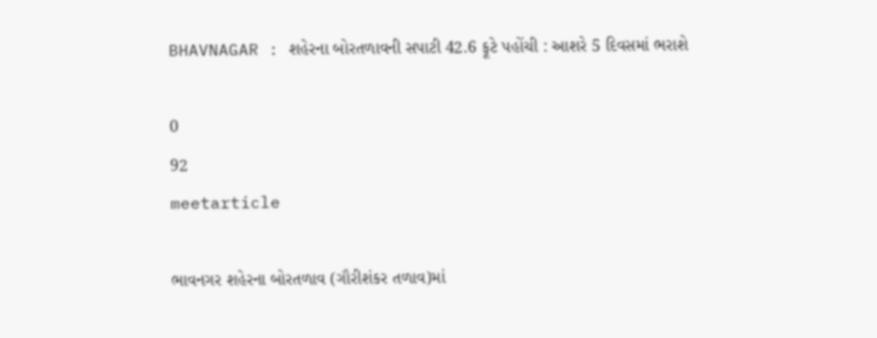BHAVNAGAR : શહેરના બોરતળાવની સપાટી 42.6 ફૂટે પહોંચી : આશરે 5 દિવસમાં ભરાશે

0
92
meetarticle

ભાવનગર શહેરના બોરતળાવ (ગૌરીશંકર તળાવ)માં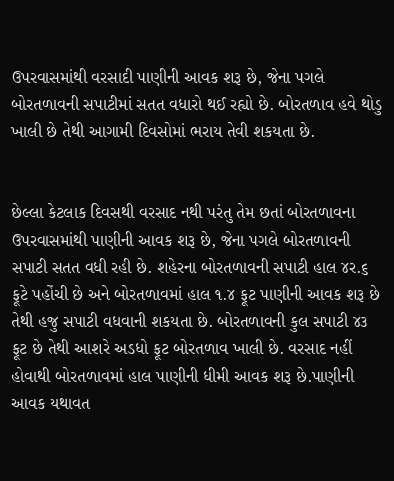ઉપરવાસમાંથી વરસાદી પાણીની આવક શરૂ છે, જેના પગલે બોરતળાવની સપાટીમાં સતત વધારો થઈ રહ્યો છે. બોરતળાવ હવે થોડુ ખાલી છે તેથી આગામી દિવસોમાં ભરાય તેવી શકયતા છે.


છેલ્લા કેટલાક દિવસથી વરસાદ નથી પરંતુ તેમ છતાં બોરતળાવના ઉપરવાસમાંથી પાણીની આવક શરૂ છે, જેના પગલે બોરતળાવની સપાટી સતત વધી રહી છે. શહેરના બોરતળાવની સપાટી હાલ ૪ર.૬ ફૂટે પહોંચી છે અને બોરતળાવમાં હાલ ૧.૪ ફૂટ પાણીની આવક શરૂ છે તેથી હજુ સપાટી વધવાની શકયતા છે. બોરતળાવની કુલ સપાટી ૪૩ ફૂટ છે તેથી આશરે અડધો ફૂટ બોરતળાવ ખાલી છે. વરસાદ નહીં હોવાથી બોરતળાવમાં હાલ પાણીની ધીમી આવક શરૂ છે.પાણીની આવક યથાવત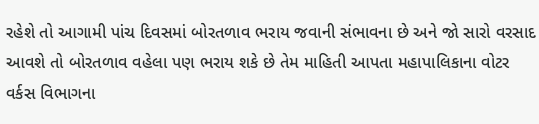રહેશે તો આગામી પાંચ દિવસમાં બોરતળાવ ભરાય જવાની સંભાવના છે અને જો સારો વરસાદ આવશે તો બોરતળાવ વહેલા પણ ભરાય શકે છે તેમ માહિતી આપતા મહાપાલિકાના વોટર વર્કસ વિભાગના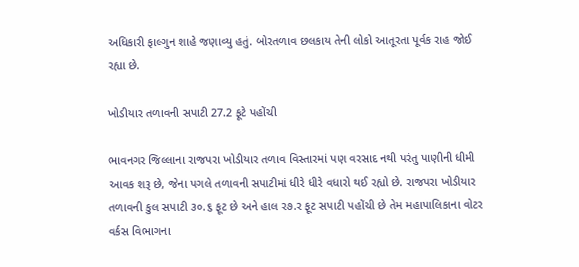અધિકારી ફાલ્ગુન શાહે જણાવ્યુ હતું. બોરતળાવ છલકાય તેની લોકો આતૂરતા પૂર્વક રાહ જોઈ રહ્યા છે.

ખોડીયાર તળાવની સપાટી 27.2 ફૂટે પહોંચી

ભાવનગર જિલ્લાના રાજપરા ખોડીયાર તળાવ વિસ્તારમાં પણ વરસાદ નથી પરંતુ પાણીની ધીમી આવક શરૂ છે, જેના પગલે તળાવની સપાટીમાં ધીરે ધીરે વધારો થઈ રહ્યો છે. રાજપરા ખોડીયાર તળાવની કુલ સપાટી ૩૦.૬ ફૂટ છે અને હાલ ર૭.ર ફૂટ સપાટી પહોંચી છે તેમ મહાપાલિકાના વોટર વર્કસ વિભાગના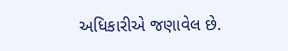અધિકારીએ જણાવેલ છે.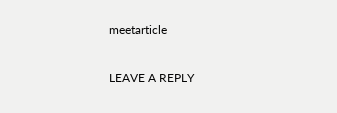meetarticle

LEAVE A REPLY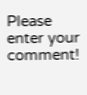Please enter your comment!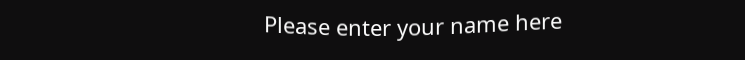Please enter your name here